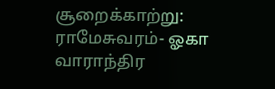சூறைக்காற்று: ராமேசுவரம்- ஓகா வாராந்திர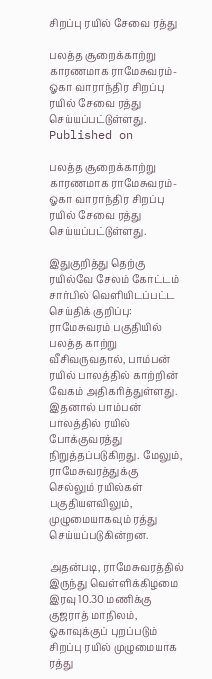சிறப்பு ரயில் சேவை ரத்து

பலத்த சூறைக்காற்று காரணமாக ராமேசுவரம்- ஓகா வாராந்திர சிறப்பு ரயில் சேவை ரத்து செய்யப்பட்டுள்ளது.
Published on

பலத்த சூறைக்காற்று காரணமாக ராமேசுவரம்- ஓகா வாராந்திர சிறப்பு ரயில் சேவை ரத்து செய்யப்பட்டுள்ளது.

இதுகுறித்து தெற்கு ரயில்வே சேலம் கோட்டம் சார்பில் வெளியிடப்பட்ட செய்திக் குறிப்பு: ராமேசுவரம் பகுதியில் பலத்த காற்று வீசிவருவதால், பாம்பன் ரயில் பாலத்தில் காற்றின் வேகம் அதிகரித்துள்ளது. இதனால் பாம்பன் பாலத்தில் ரயில் போக்குவரத்து நிறுத்தப்படுகிறது. மேலும், ராமேசுவரத்துக்கு செல்லும் ரயில்கள் பகுதியளவிலும், முழுமையாகவும் ரத்து செய்யப்படுகின்றன.

அதன்படி, ராமேசுவரத்தில் இருந்து வெள்ளிக்கிழமை இரவு 10.30 மணிக்கு குஜராத் மாநிலம், ஓகாவுக்குப் புறப்படும் சிறப்பு ரயில் முழுமையாக ரத்து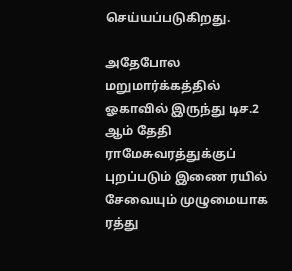செய்யப்படுகிறது.

அதேபோல மறுமார்க்கத்தில் ஓகாவில் இருந்து டிச.2 ஆம் தேதி ராமேசுவரத்துக்குப் புறப்படும் இணை ரயில் சேவையும் முழுமையாக ரத்து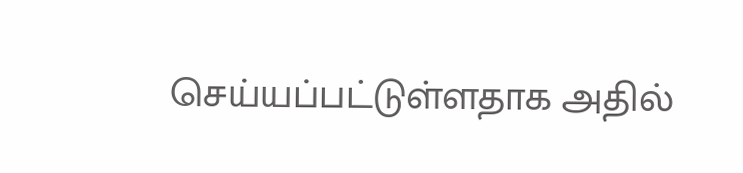செய்யப்பட்டுள்ளதாக அதில்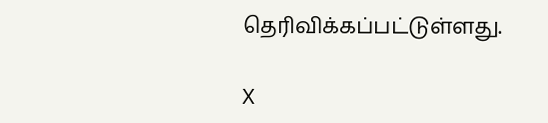தெரிவிக்கப்பட்டுள்ளது.

X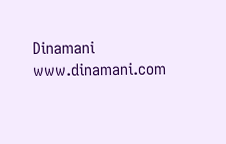Dinamani
www.dinamani.com